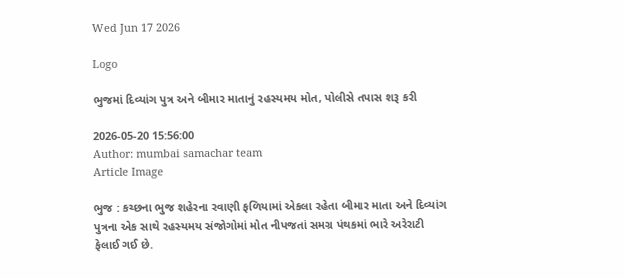Wed Jun 17 2026

Logo

ભુજમાં દિવ્યાંગ પુત્ર અને બીમાર માતાનું રહસ્યમય મોત, પોલીસે તપાસ શરૂ કરી

2026-05-20 15:56:00
Author: mumbai samachar team
Article Image

ભુજ : કચ્છના ભુજ શહેરના રવાણી ફળિયામાં એકલા રહેતા બીમાર માતા અને દિવ્યાંગ પુત્રના એક સાથે રહસ્યમય સંજોગોમાં મોત નીપજતાં સમગ્ર પંથકમાં ભારે અરેરાટી ફેલાઈ ગઈ છે.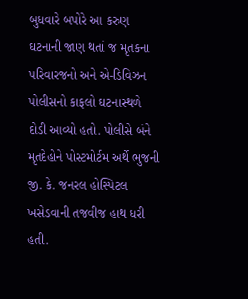બુધવારે બપોરે આ કરુણ ઘટનાની જાણ થતાં જ મૃતકના પરિવારજનો અને એ-ડિવિઝન પોલીસનો કાફલો ઘટનાસ્થળે દોડી આવ્યો હતો. પોલીસે બંને મૃતદેહોને પોસ્ટમોર્ટમ અર્થે ભુજની જી. કે. જનરલ હોસ્પિટલ ખસેડવાની તજવીજ હાથ ધરી હતી.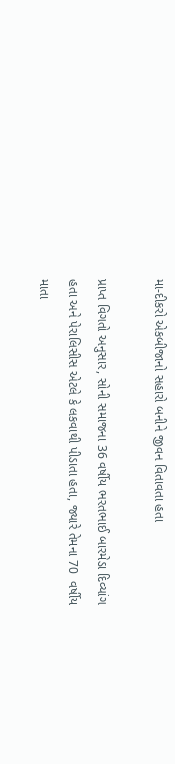મા-દીકરો એકબીજાનો સહારો બનીને જીવન વિતાવતા હતા

પ્રાપ્ત વિગતો અનુસાર, સોની સમાજના 36 વર્ષીય ભરતભાઈ બારમેડા દિવ્યાંગ હતા અને પેરાલિસીસ એટલે કે લકવાથી પીડાતા હતા, જ્યારે તેમના 70  વર્ષીય માતા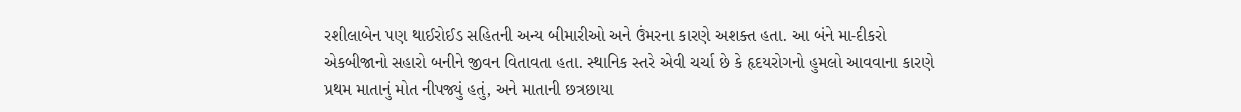રશીલાબેન પણ થાઈરોઈડ સહિતની અન્ય બીમારીઓ અને ઉંમરના કારણે અશક્ત હતા. આ બંને મા-દીકરો એકબીજાનો સહારો બનીને જીવન વિતાવતા હતા. સ્થાનિક સ્તરે એવી ચર્ચા છે કે હૃદયરોગનો હુમલો આવવાના કારણે પ્રથમ માતાનું મોત નીપજ્યું હતું, અને માતાની છત્રછાયા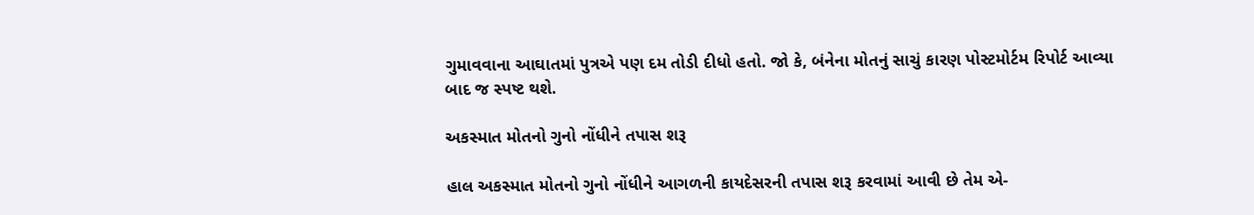ગુમાવવાના આઘાતમાં પુત્રએ પણ દમ તોડી દીધો હતો. જો કે, બંનેના મોતનું સાચું કારણ પોસ્ટમોર્ટમ રિપોર્ટ આવ્યા બાદ જ સ્પષ્ટ થશે.

અકસ્માત મોતનો ગુનો નોંધીને તપાસ શરૂ

હાલ અકસ્માત મોતનો ગુનો નોંધીને આગળની કાયદેસરની તપાસ શરૂ કરવામાં આવી છે તેમ એ-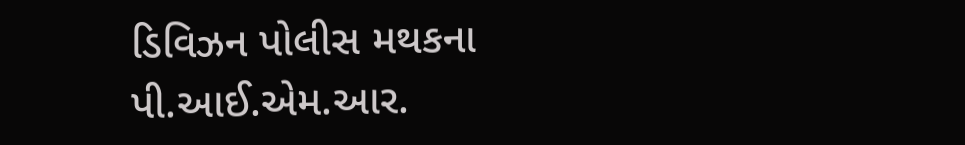ડિવિઝન પોલીસ મથકના પી.આઈ.એમ.આર.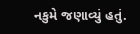નકુમે જણાવ્યું હતું.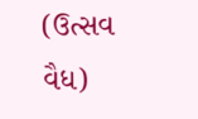(ઉત્સવ વૈધ)